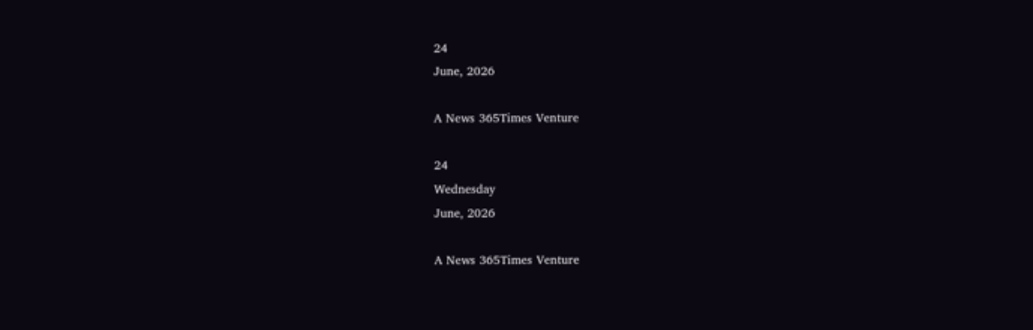24
June, 2026

A News 365Times Venture

24
Wednesday
June, 2026

A News 365Times Venture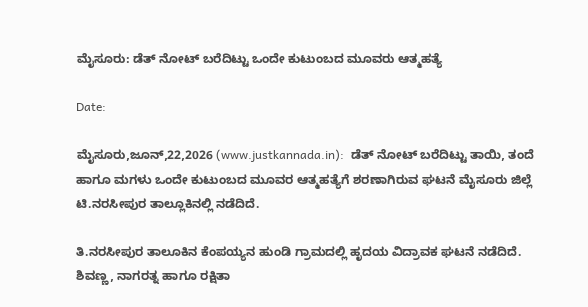ಮೈಸೂರು: ಡೆತ್ ನೋಟ್ ಬರೆದಿಟ್ಟು ಒಂದೇ ಕುಟುಂಬದ ಮೂವರು ಆತ್ಮಹತ್ಯೆ

Date:

ಮೈಸೂರು,ಜೂನ್,22,2026 (www.justkannada.in):  ಡೆತ್ ನೋಟ್ ಬರೆದಿಟ್ಟು ತಾಯಿ, ತಂದೆ ಹಾಗೂ ಮಗಳು ಒಂದೇ ಕುಟುಂಬದ ಮೂವರ ಆತ್ಮಹತ್ಯೆಗೆ ಶರಣಾಗಿರುವ ಘಟನೆ ಮೈಸೂರು ಜಿಲ್ಲೆ ಟಿ.ನರಸೀಪುರ ತಾಲ್ಲೂಕಿನಲ್ಲಿ ನಡೆದಿದೆ.

ತಿ.ನರಸೀಪುರ ತಾಲೂಕಿನ ಕೆಂಪಯ್ಯನ ಹುಂಡಿ ಗ್ರಾಮದಲ್ಲಿ ಹೃದಯ ವಿದ್ರಾವಕ ಘಟನೆ ನಡೆದಿದೆ. ಶಿವಣ್ಣ, ನಾಗರತ್ನ ಹಾಗೂ ರಕ್ಷಿತಾ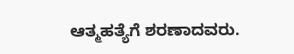ಆತ್ಮಹತ್ಯೆಗೆ ಶರಣಾದವರು.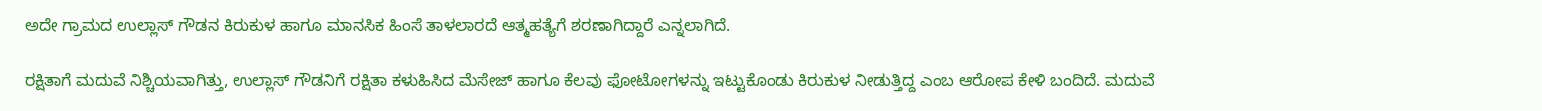ಅದೇ ಗ್ರಾಮದ ಉಲ್ಲಾಸ್ ಗೌಡನ ಕಿರುಕುಳ ಹಾಗೂ ಮಾನಸಿಕ ಹಿಂಸೆ ತಾಳಲಾರದೆ ಆತ್ಮಹತ್ಯೆಗೆ ಶರಣಾಗಿದ್ದಾರೆ ಎನ್ನಲಾಗಿದೆ.

ರಕ್ಷಿತಾಗೆ ಮದುವೆ ನಿಶ್ಚಿಯವಾಗಿತ್ತು, ಉಲ್ಲಾಸ್ ಗೌಡನಿಗೆ ರಕ್ಷಿತಾ ಕಳುಹಿಸಿದ ಮೆಸೇಜ್ ಹಾಗೂ ಕೆಲವು ಫೋಟೋಗಳನ್ನು ಇಟ್ಟುಕೊಂಡು ಕಿರುಕುಳ ನೀಡುತ್ತಿದ್ದ ಎಂಬ ಆರೋಪ ಕೇಳಿ ಬಂದಿದೆ. ಮದುವೆ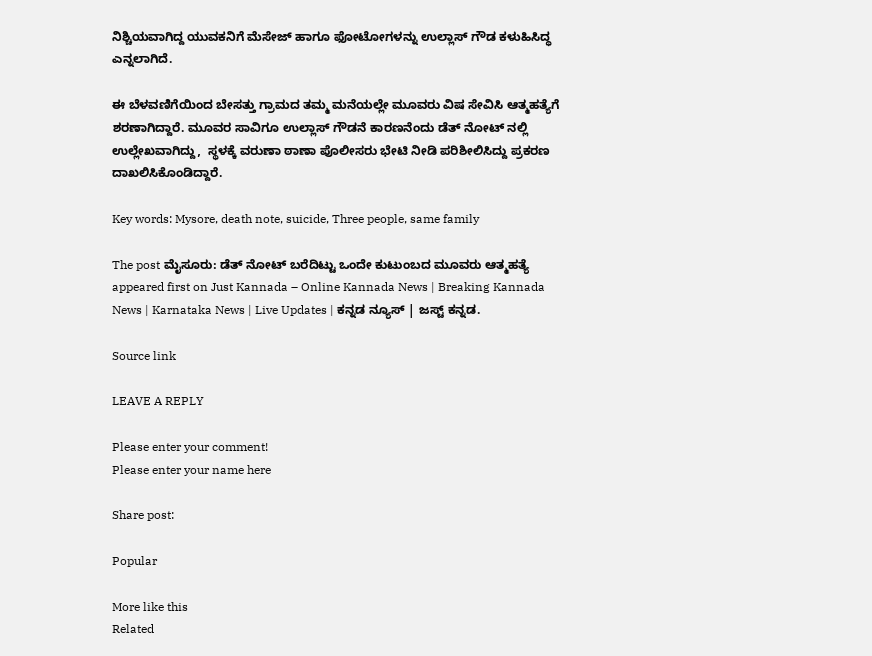ನಿಶ್ಚಿಯವಾಗಿದ್ದ ಯುವಕನಿಗೆ ಮೆಸೇಜ್ ಹಾಗೂ ಫೋಟೋಗಳನ್ನು ಉಲ್ಲಾಸ್ ಗೌಡ ಕಳುಹಿಸಿದ್ಧ ಎನ್ನಲಾಗಿದೆ.

ಈ ಬೆಳವಣಿಗೆಯಿಂದ ಬೇಸತ್ತು ಗ್ರಾಮದ ತಮ್ಮ ಮನೆಯಲ್ಲೇ ಮೂವರು ವಿಷ ಸೇವಿಸಿ ಆತ್ಮಹತ್ಯೆಗೆ ಶರಣಾಗಿದ್ದಾರೆ. ಮೂವರ ಸಾವಿಗೂ ಉಲ್ಲಾಸ್ ಗೌಡ‌ನೆ ಕಾರಣನೆಂದು ಡೆತ್ ನೋಟ್ ನಲ್ಲಿ ಉಲ್ಲೇಖವಾಗಿದ್ದು,  ಸ್ಥಳಕ್ಕೆ ವರುಣಾ ಠಾಣಾ ಪೊಲೀಸರು ಭೇಟಿ ನೀಡಿ ಪರಿಶೀಲಿಸಿದ್ದು ಪ್ರಕರಣ ದಾಖಲಿಸಿಕೊಂಡಿದ್ದಾರೆ.

Key words: Mysore, death note, suicide, Three people, same family

The post ಮೈಸೂರು: ಡೆತ್ ನೋಟ್ ಬರೆದಿಟ್ಟು ಒಂದೇ ಕುಟುಂಬದ ಮೂವರು ಆತ್ಮಹತ್ಯೆ appeared first on Just Kannada – Online Kannada News | Breaking Kannada News | Karnataka News | Live Updates | ಕನ್ನಡ ನ್ಯೂಸ್ | ಜಸ್ಟ್ ಕನ್ನಡ.

Source link

LEAVE A REPLY

Please enter your comment!
Please enter your name here

Share post:

Popular

More like this
Related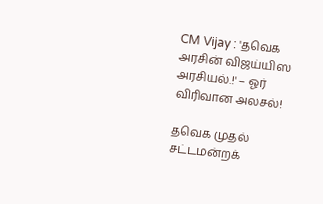CM Vijay : 'தவெக அரசின் விஜய்யிஸ அரசியல்.!' – ஓர் விரிவான அலசல்!

தவெக முதல் சட்டமன்றக்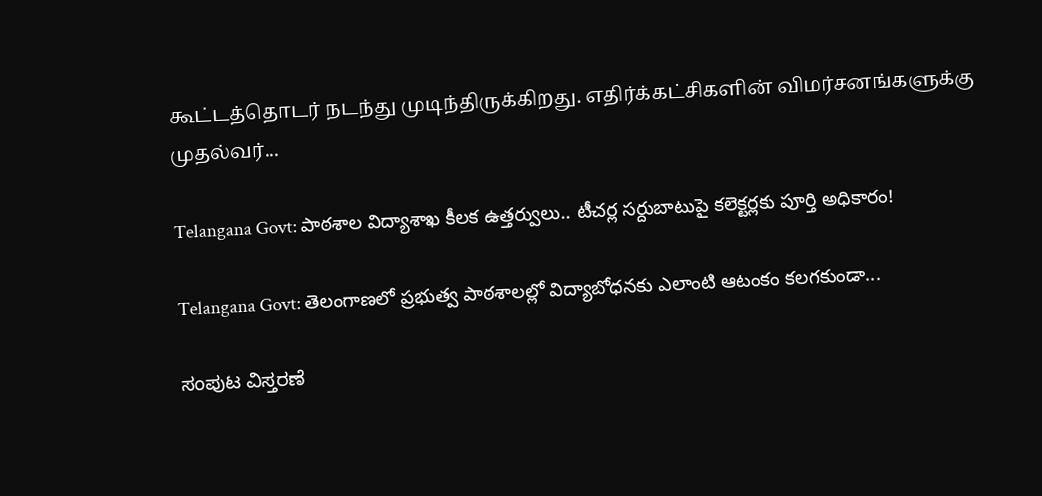கூட்டத்தொடர் நடந்து முடிந்திருக்கிறது. எதிர்க்கட்சிகளின் விமர்சனங்களுக்கு முதல்வர்...

Telangana Govt: పాఠశాల విద్యాశాఖ కీలక ఉత్తర్వులు.. టీచర్ల సర్దుబాటుపై కలెక్టర్లకు పూర్తి అధికారం!

Telangana Govt: తెలంగాణలో ప్రభుత్వ పాఠశాలల్లో విద్యాబోధనకు ఎలాంటి ఆటంకం కలగకుండా...

ಸಂಪುಟ ವಿಸ್ತರಣೆ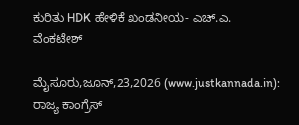ಕುರಿತು HDK ಹೇಳಿಕೆ ಖಂಡನೀಯ- ಎಚ್.ಎ. ವೆಂಕಟೇಶ್

ಮೈಸೂರು,ಜೂನ್,23,2026 (www.justkannada.in): ರಾಜ್ಯ ಕಾಂಗ್ರೆಸ್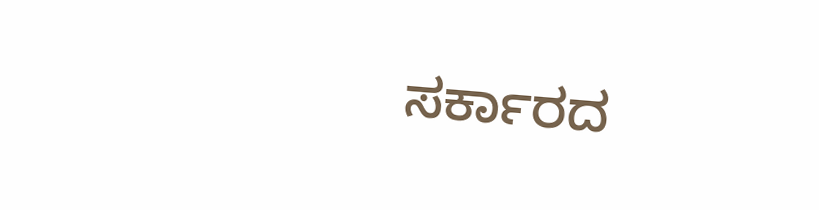ಸರ್ಕಾರದ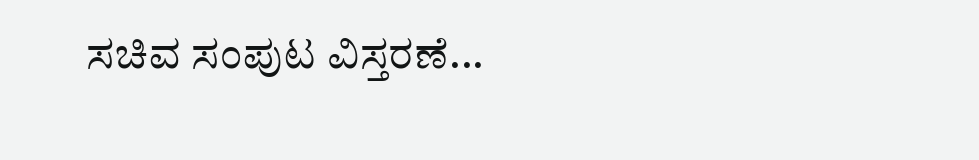ಸಚಿವ ಸಂಪುಟ ವಿಸ್ತರಣೆ...